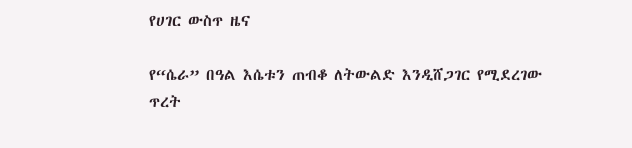የሀገር ውስጥ ዜና

የ“ሴራ” በዓል እሴቱን ጠብቆ ለትውልድ እንዲሸጋገር የሚደረገው ጥረት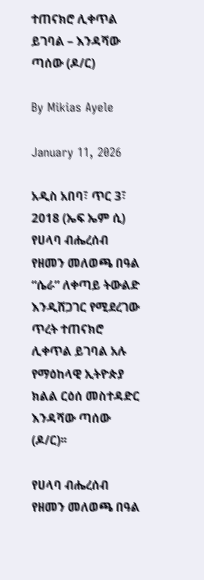ተጠናክሮ ሊቀጥል ይገባል – እንዳሻው ጣሰው (ዶ/ር)

By Mikias Ayele

January 11, 2026

አዲስ አበባ፣ ጥር 3፣ 2018 (ኤፍ ኤም ሲ) የሀላባ ብሔረሰብ የዘመን መለወጫ በዓል “ሴራ” ለቀጣይ ትውልድ እንዲሸጋገር የሚደረገው ጥረት ተጠናክሮ ሊቀጥል ይገባል አሉ የማዕከላዊ ኢትዮጵያ ክልል ርዕሰ መስተዳድር እንዳሻው ጣሰው (ዶ/ር)፡፡

የሀላባ ብሔረሰብ የዘመን መለወጫ በዓል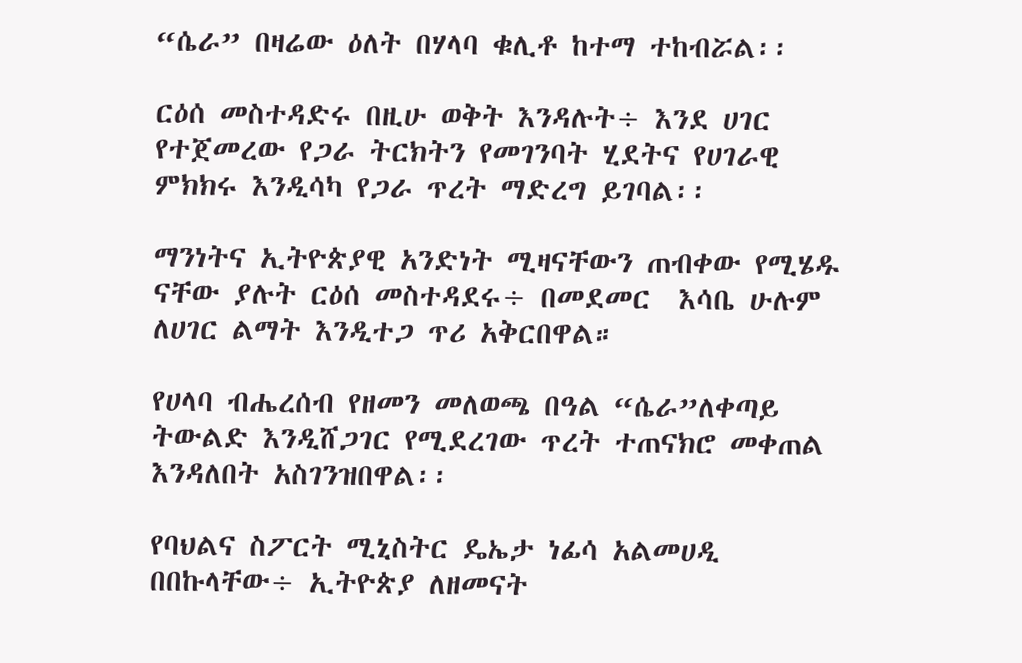“ሴራ” በዛሬው ዕለት በሃላባ ቁሊቶ ከተማ ተከብሯል፡፡

ርዕሰ መስተዳድሩ በዚሁ ወቅት እንዳሉት÷ እንደ ሀገር የተጀመረው የጋራ ትርክትን የመገንባት ሂደትና የሀገራዊ ምክክሩ እንዲሳካ የጋራ ጥረት ማድረግ ይገባል፡፡

ማንነትና ኢትዮጵያዊ አንድነት ሚዛናቸውን ጠብቀው የሚሄዱ ናቸው ያሉት ርዕሰ መስተዳደሩ÷ በመደመር  እሳቤ ሁሉም ለሀገር ልማት እንዲተጋ ጥሪ አቅርበዋል።

የሀላባ ብሔረሰብ የዘመን መለወጫ በዓል “ሴራ”ለቀጣይ ትውልድ እንዲሸጋገር የሚደረገው ጥረት ተጠናክሮ መቀጠል እንዳለበት አስገንዝበዋል፡፡

የባህልና ስፖርት ሚኒስትር ዴኤታ ነፊሳ አልመሀዲ በበኩላቸው÷ ኢትዮጵያ ለዘመናት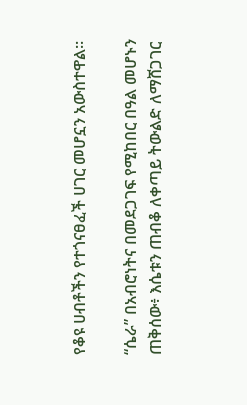የቆዩ ሀብቶችን የተጎናፀፈች ሀገር መሆኗን አውስተዋል፡፡

“ሴራ” በአብሮነትና በመደጋገፍ የሚከበር በዓል መሆኑን ጠቅሰው፥ እሴቱን ጠብቆ ለቀጣይ ትውልድ ለማሸጋገር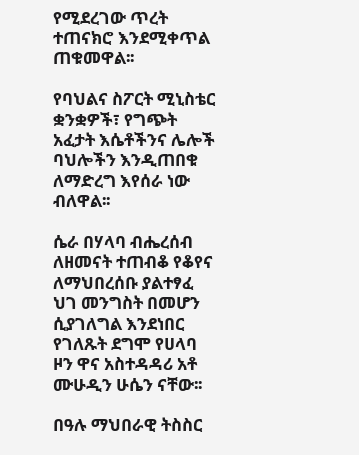የሚደረገው ጥረት ተጠናክሮ እንደሚቀጥል ጠቁመዋል፡፡

የባህልና ስፖርት ሚኒስቴር ቋንቋዎች፣ የግጭት አፈታት እሴቶችንና ሌሎች ባህሎችን እንዲጠበቁ ለማድረግ እየሰራ ነው ብለዋል፡፡

ሴራ በሃላባ ብሔረሰብ ለዘመናት ተጠብቆ የቆየና ለማህበረሰቡ ያልተፃፈ ህገ መንግስት በመሆን ሲያገለግል እንደነበር የገለጹት ደግሞ የሀላባ ዞን ዋና አስተዳዳሪ አቶ ሙሁዲን ሁሴን ናቸው፡፡

በዓሉ ማህበራዊ ትስስር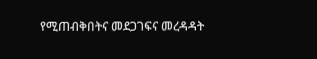የሚጠብቅበትና መደጋገፍና መረዳዳት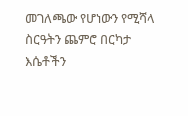መገለጫው የሆነውን የሚሻላ ስርዓትን ጨምሮ በርካታ እሴቶችን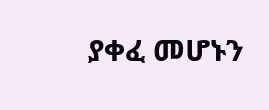ያቀፈ መሆኑን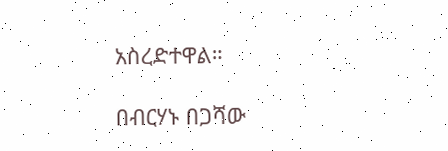አስረድተዋል።

በብርሃኑ በጋሻው